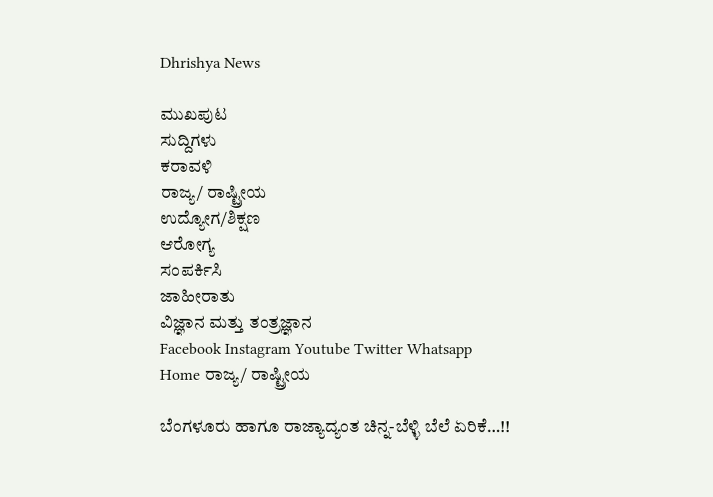Dhrishya News

ಮುಖಪುಟ
ಸುದ್ದಿಗಳು
ಕರಾವಳಿ
ರಾಜ್ಯ/ ರಾಷ್ಟ್ರೀಯ
ಉದ್ಯೋಗ/ಶಿಕ್ಷಣ
ಆರೋಗ್ಯ
ಸಂಪರ್ಕಿಸಿ
ಜಾಹೀರಾತು
ವಿಜ್ಞಾನ ಮತ್ತು ತಂತ್ರಜ್ಞಾನ
Facebook Instagram Youtube Twitter Whatsapp
Home ರಾಜ್ಯ/ ರಾಷ್ಟ್ರೀಯ

ಬೆಂಗಳೂರು ಹಾಗೂ ರಾಜ್ಯಾದ್ಯಂತ ಚಿನ್ನ-ಬೆಳ್ಳಿ ಬೆಲೆ ಏರಿಕೆ…!!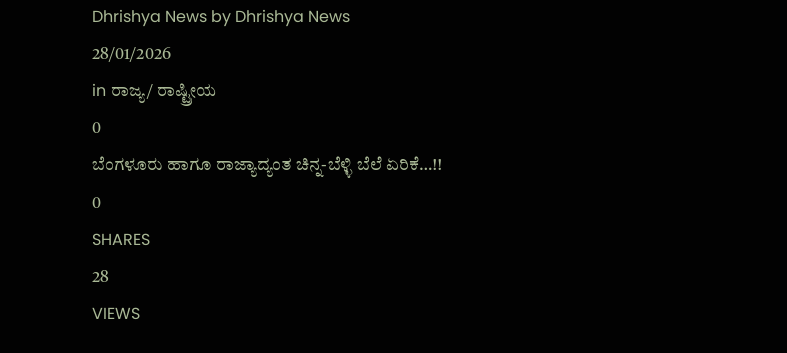Dhrishya News by Dhrishya News
28/01/2026
in ರಾಜ್ಯ/ ರಾಷ್ಟ್ರೀಯ
0
ಬೆಂಗಳೂರು ಹಾಗೂ ರಾಜ್ಯಾದ್ಯಂತ ಚಿನ್ನ-ಬೆಳ್ಳಿ ಬೆಲೆ ಏರಿಕೆ…!!
0
SHARES
28
VIEWS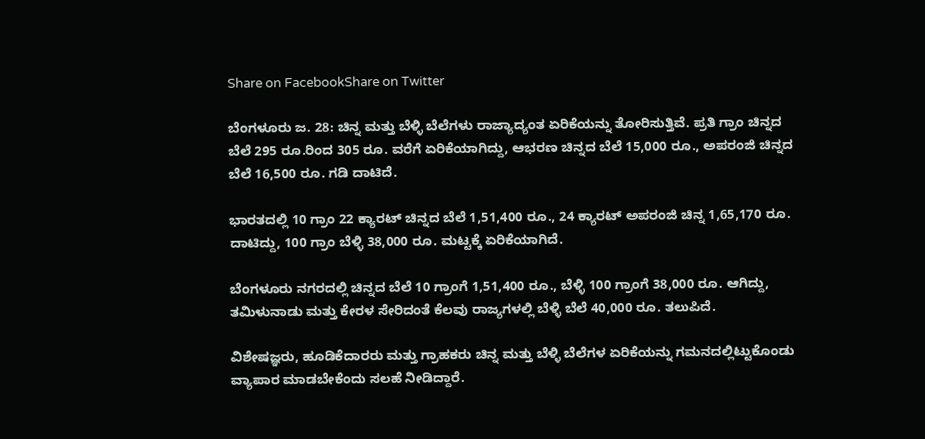Share on FacebookShare on Twitter

ಬೆಂಗಳೂರು ಜ. 28: ಚಿನ್ನ ಮತ್ತು ಬೆಳ್ಳಿ ಬೆಲೆಗಳು ರಾಜ್ಯಾದ್ಯಂತ ಏರಿಕೆಯನ್ನು ತೋರಿಸುತ್ತಿವೆ. ಪ್ರತಿ ಗ್ರಾಂ ಚಿನ್ನದ ಬೆಲೆ 295 ರೂ.ರಿಂದ 305 ರೂ. ವರೆಗೆ ಏರಿಕೆಯಾಗಿದ್ದು, ಆಭರಣ ಚಿನ್ನದ ಬೆಲೆ 15,000 ರೂ., ಅಪರಂಜಿ ಚಿನ್ನದ ಬೆಲೆ 16,500 ರೂ. ಗಡಿ ದಾಟಿದೆ.

ಭಾರತದಲ್ಲಿ 10 ಗ್ರಾಂ 22 ಕ್ಯಾರಟ್ ಚಿನ್ನದ ಬೆಲೆ 1,51,400 ರೂ., 24 ಕ್ಯಾರಟ್ ಅಪರಂಜಿ ಚಿನ್ನ 1,65,170 ರೂ. ದಾಟಿದ್ದು, 100 ಗ್ರಾಂ ಬೆಳ್ಳಿ 38,000 ರೂ. ಮಟ್ಟಕ್ಕೆ ಏರಿಕೆಯಾಗಿದೆ.

ಬೆಂಗಳೂರು ನಗರದಲ್ಲಿ ಚಿನ್ನದ ಬೆಲೆ 10 ಗ್ರಾಂಗೆ 1,51,400 ರೂ., ಬೆಳ್ಳಿ 100 ಗ್ರಾಂಗೆ 38,000 ರೂ. ಆಗಿದ್ದು, ತಮಿಳುನಾಡು ಮತ್ತು ಕೇರಳ ಸೇರಿದಂತೆ ಕೆಲವು ರಾಜ್ಯಗಳಲ್ಲಿ ಬೆಳ್ಳಿ ಬೆಲೆ 40,000 ರೂ. ತಲುಪಿದೆ.

ವಿಶೇಷಜ್ಞರು, ಹೂಡಿಕೆದಾರರು ಮತ್ತು ಗ್ರಾಹಕರು ಚಿನ್ನ ಮತ್ತು ಬೆಳ್ಳಿ ಬೆಲೆಗಳ ಏರಿಕೆಯನ್ನು ಗಮನದಲ್ಲಿಟ್ಟುಕೊಂಡು ವ್ಯಾಪಾರ ಮಾಡಬೇಕೆಂದು ಸಲಹೆ ನೀಡಿದ್ದಾರೆ.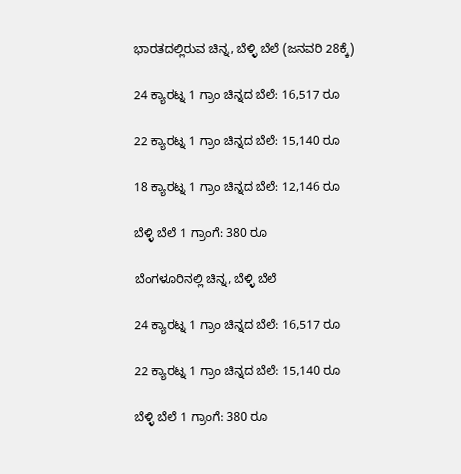ಭಾರತದಲ್ಲಿರುವ ಚಿನ್ನ, ಬೆಳ್ಳಿ ಬೆಲೆ (ಜನವರಿ 28ಕ್ಕೆ)

24 ಕ್ಯಾರಟ್ನ 1 ಗ್ರಾಂ ಚಿನ್ನದ ಬೆಲೆ: 16,517 ರೂ

22 ಕ್ಯಾರಟ್ನ 1 ಗ್ರಾಂ ಚಿನ್ನದ ಬೆಲೆ: 15,140 ರೂ

18 ಕ್ಯಾರಟ್ನ 1 ಗ್ರಾಂ ಚಿನ್ನದ ಬೆಲೆ: 12,146 ರೂ

ಬೆಳ್ಳಿ ಬೆಲೆ 1 ಗ್ರಾಂಗೆ: 380 ರೂ

ಬೆಂಗಳೂರಿನಲ್ಲಿ ಚಿನ್ನ, ಬೆಳ್ಳಿ ಬೆಲೆ

24 ಕ್ಯಾರಟ್ನ 1 ಗ್ರಾಂ ಚಿನ್ನದ ಬೆಲೆ: 16,517 ರೂ

22 ಕ್ಯಾರಟ್ನ 1 ಗ್ರಾಂ ಚಿನ್ನದ ಬೆಲೆ: 15,140 ರೂ

ಬೆಳ್ಳಿ ಬೆಲೆ 1 ಗ್ರಾಂಗೆ: 380 ರೂ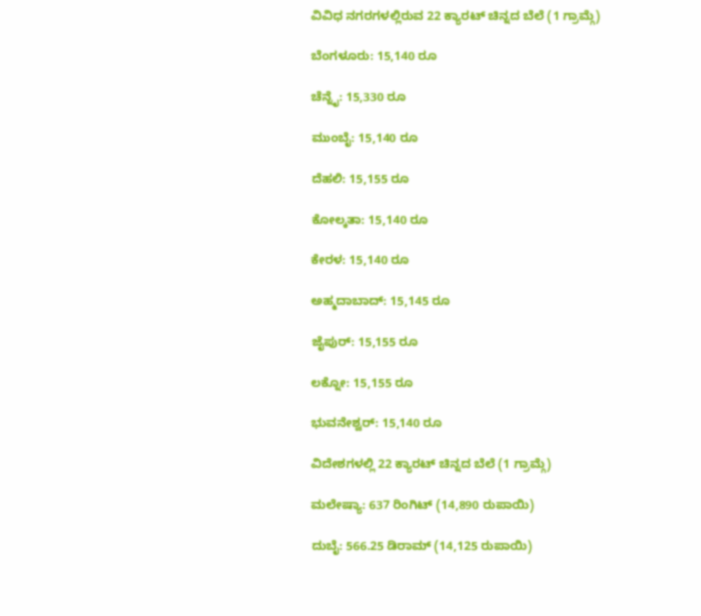ವಿವಿಧ ನಗರಗಳಲ್ಲಿರುವ 22 ಕ್ಯಾರಟ್ ಚಿನ್ನದ ಬೆಲೆ (1 ಗ್ರಾಮ್ಗೆ)

ಬೆಂಗಳೂರು: 15,140 ರೂ

ಚೆನ್ನೈ: 15,330 ರೂ

ಮುಂಬೈ: 15,140 ರೂ

ದೆಹಲಿ: 15,155 ರೂ

ಕೋಲ್ಕತಾ: 15,140 ರೂ

ಕೇರಳ: 15,140 ರೂ

ಅಹ್ಮದಾಬಾದ್: 15,145 ರೂ

ಜೈಪುರ್: 15,155 ರೂ

ಲಕ್ನೋ: 15,155 ರೂ

ಭುವನೇಶ್ವರ್: 15,140 ರೂ

ವಿದೇಶಗಳಲ್ಲಿ 22 ಕ್ಯಾರಟ್ ಚಿನ್ನದ ಬೆಲೆ (1 ಗ್ರಾಮ್ಗೆ)

ಮಲೇಷ್ಯಾ: 637 ರಿಂಗಿಟ್ (14,890 ರುಪಾಯಿ)

ದುಬೈ: 566.25 ಡಿರಾಮ್ (14,125 ರುಪಾಯಿ)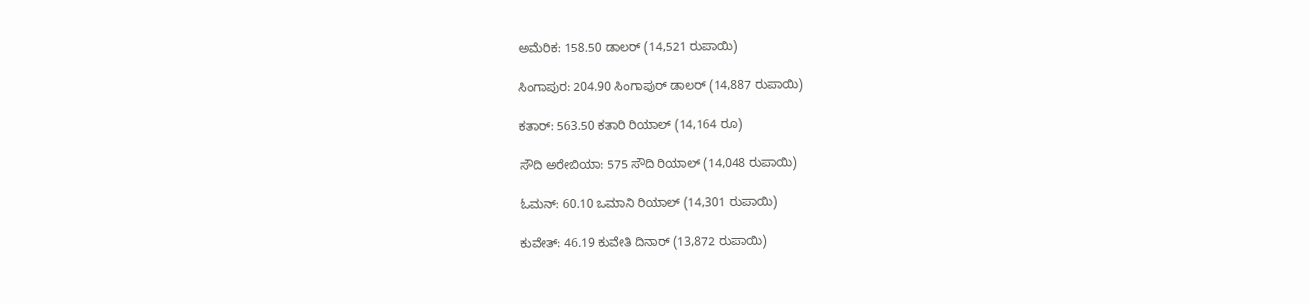ಅಮೆರಿಕ: 158.50 ಡಾಲರ್ (14,521 ರುಪಾಯಿ)

ಸಿಂಗಾಪುರ: 204.90 ಸಿಂಗಾಪುರ್ ಡಾಲರ್ (14,887 ರುಪಾಯಿ)

ಕತಾರ್: 563.50 ಕತಾರಿ ರಿಯಾಲ್ (14,164 ರೂ)

ಸೌದಿ ಅರೇಬಿಯಾ: 575 ಸೌದಿ ರಿಯಾಲ್ (14,048 ರುಪಾಯಿ)

ಓಮನ್: 60.10 ಒಮಾನಿ ರಿಯಾಲ್ (14,301 ರುಪಾಯಿ)

ಕುವೇತ್: 46.19 ಕುವೇತಿ ದಿನಾರ್ (13,872 ರುಪಾಯಿ)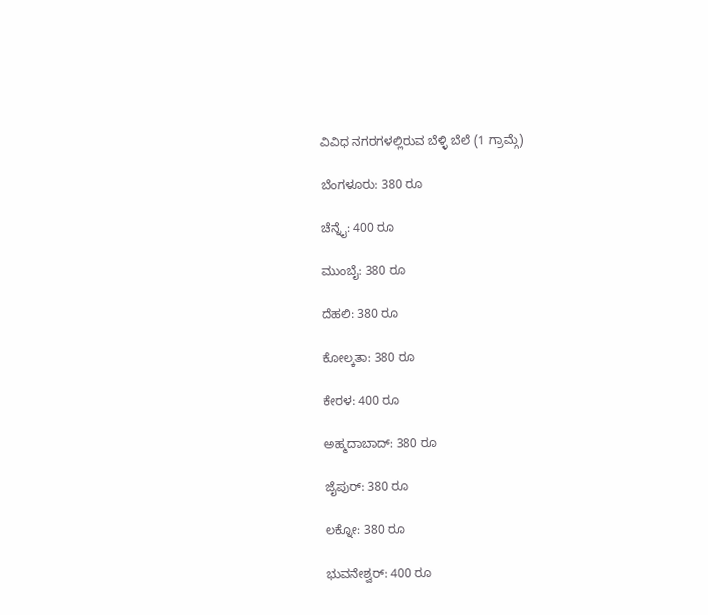ವಿವಿಧ ನಗರಗಳಲ್ಲಿರುವ ಬೆಳ್ಳಿ ಬೆಲೆ (1 ಗ್ರಾಮ್ಗೆ)

ಬೆಂಗಳೂರು: 380 ರೂ

ಚೆನ್ನೈ: 400 ರೂ

ಮುಂಬೈ: 380 ರೂ

ದೆಹಲಿ: 380 ರೂ

ಕೋಲ್ಕತಾ: 380 ರೂ

ಕೇರಳ: 400 ರೂ

ಅಹ್ಮದಾಬಾದ್: 380 ರೂ

ಜೈಪುರ್: 380 ರೂ

ಲಕ್ನೋ: 380 ರೂ

ಭುವನೇಶ್ವರ್: 400 ರೂ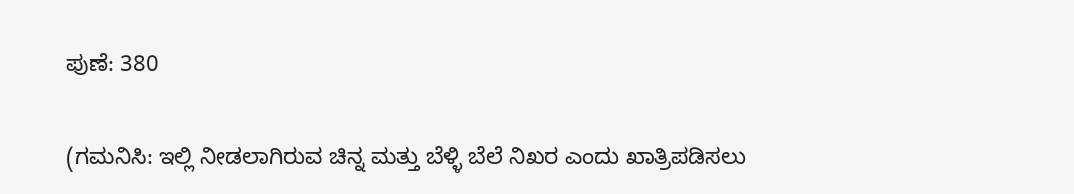ಪುಣೆ: 380

(ಗಮನಿಸಿ: ಇಲ್ಲಿ ನೀಡಲಾಗಿರುವ ಚಿನ್ನ ಮತ್ತು ಬೆಳ್ಳಿ ಬೆಲೆ ನಿಖರ ಎಂದು ಖಾತ್ರಿಪಡಿಸಲು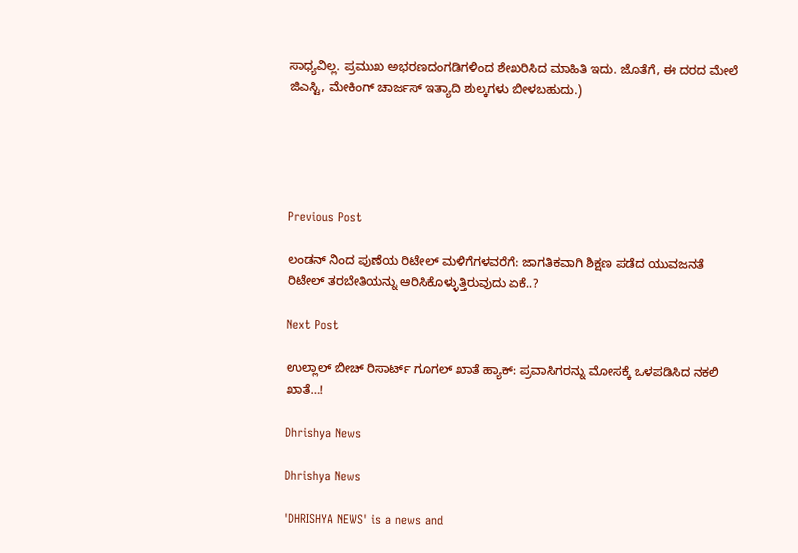ಸಾಧ್ಯವಿಲ್ಲ. ಪ್ರಮುಖ ಅಭರಣದಂಗಡಿಗಳಿಂದ ಶೇಖರಿಸಿದ ಮಾಹಿತಿ ಇದು. ಜೊತೆಗೆ, ಈ ದರದ ಮೇಲೆ ಜಿಎಸ್ಟಿ, ಮೇಕಿಂಗ್ ಚಾರ್ಜಸ್ ಇತ್ಯಾದಿ ಶುಲ್ಕಗಳು ಬೀಳಬಹುದು.)





Previous Post

ಲಂಡನ್‌ ನಿಂದ ಪುಣೆಯ ರಿಟೇಲ್ ಮಳಿಗೆಗಳವರೆಗೆ: ಜಾಗತಿಕವಾಗಿ ಶಿಕ್ಷಣ ಪಡೆದ ಯುವಜನತೆ ರಿಟೇಲ್ ತರಬೇತಿಯನ್ನು ಆರಿಸಿಕೊಳ್ಳುತ್ತಿರುವುದು ಏಕೆ..?

Next Post

ಉಲ್ಲಾಲ್ ಬೀಚ್ ರಿಸಾರ್ಟ್ ಗೂಗಲ್ ಖಾತೆ ಹ್ಯಾಕ್: ಪ್ರವಾಸಿಗರನ್ನು ಮೋಸಕ್ಕೆ ಒಳಪಡಿಸಿದ ನಕಲಿ ಖಾತೆ…!

Dhrishya News

Dhrishya News

'DHRISHYA NEWS' is a news and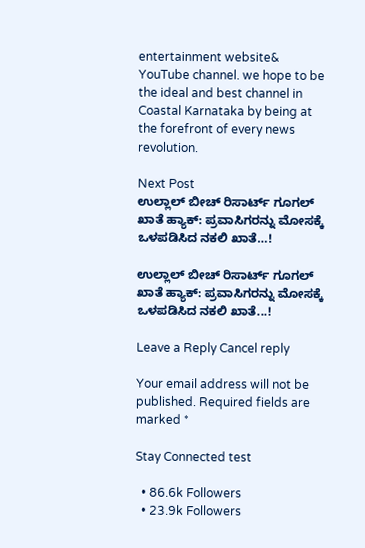entertainment website& YouTube channel. we hope to be the ideal and best channel in Coastal Karnataka by being at the forefront of every news revolution.

Next Post
ಉಲ್ಲಾಲ್ ಬೀಚ್ ರಿಸಾರ್ಟ್ ಗೂಗಲ್ ಖಾತೆ ಹ್ಯಾಕ್: ಪ್ರವಾಸಿಗರನ್ನು ಮೋಸಕ್ಕೆ ಒಳಪಡಿಸಿದ ನಕಲಿ ಖಾತೆ…!

ಉಲ್ಲಾಲ್ ಬೀಚ್ ರಿಸಾರ್ಟ್ ಗೂಗಲ್ ಖಾತೆ ಹ್ಯಾಕ್: ಪ್ರವಾಸಿಗರನ್ನು ಮೋಸಕ್ಕೆ ಒಳಪಡಿಸಿದ ನಕಲಿ ಖಾತೆ...!

Leave a Reply Cancel reply

Your email address will not be published. Required fields are marked *

Stay Connected test

  • 86.6k Followers
  • 23.9k Followers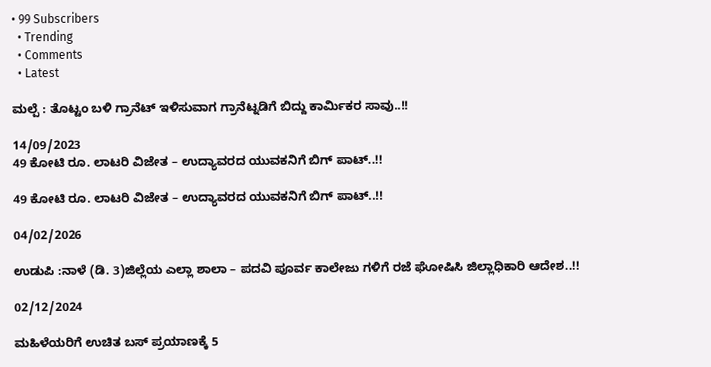• 99 Subscribers
  • Trending
  • Comments
  • Latest

ಮಲ್ಪೆ : ತೊಟ್ಟಂ ಬಳಿ ಗ್ರಾನೆಟ್ ಇಳಿಸುವಾಗ ಗ್ರಾನೆಟ್ನಡಿಗೆ ಬಿದ್ದು ಕಾರ್ಮಿಕರ ಸಾವು..!!

14/09/2023
49 ಕೋಟಿ ರೂ. ಲಾಟರಿ ವಿಜೇತ – ಉದ್ಯಾವರದ ಯುವಕನಿಗೆ ಬಿಗ್ ಪಾಟ್..!!

49 ಕೋಟಿ ರೂ. ಲಾಟರಿ ವಿಜೇತ – ಉದ್ಯಾವರದ ಯುವಕನಿಗೆ ಬಿಗ್ ಪಾಟ್..!!

04/02/2026

ಉಡುಪಿ :ನಾಳೆ (ಡಿ. 3)ಜಿಲ್ಲೆಯ ಎಲ್ಲಾ ಶಾಲಾ – ಪದವಿ ಪೂರ್ವ ಕಾಲೇಜು ಗಳಿಗೆ ರಜೆ ಘೋಷಿಸಿ ಜಿಲ್ಲಾಧಿಕಾರಿ ಆದೇಶ..!!

02/12/2024

ಮಹಿಳೆಯರಿಗೆ ಉಚಿತ ಬಸ್ ಪ್ರಯಾಣಕ್ಕೆ 5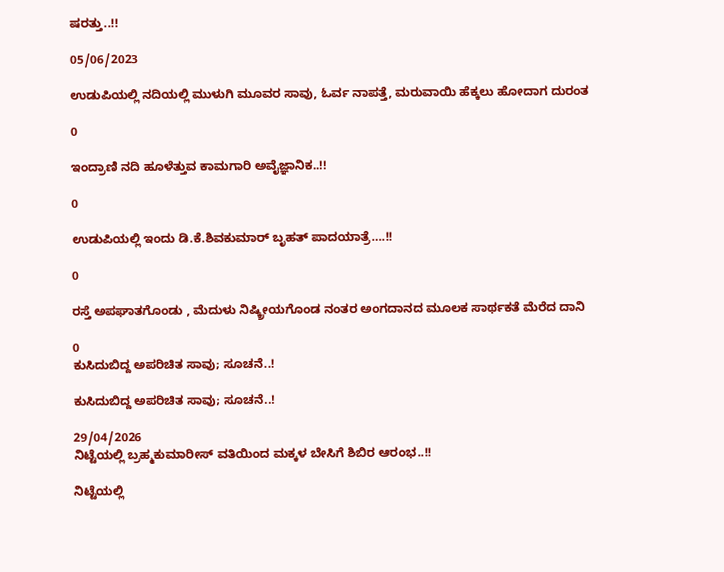ಷರತ್ತು..!!

05/06/2023

ಉಡುಪಿಯಲ್ಲಿ ನದಿಯಲ್ಲಿ ಮುಳುಗಿ ಮೂವರ ಸಾವು, ಓರ್ವ ನಾಪತ್ತೆ, ಮರುವಾಯಿ ಹೆಕ್ಕಲು ಹೋದಾಗ ದುರಂತ

0

ಇಂದ್ರಾಣಿ ನದಿ ಹೂಳೆತ್ತುವ ಕಾಮಗಾರಿ ಅವೈಜ್ಞಾನಿಕ..!!

0

ಉಡುಪಿಯಲ್ಲಿ ಇಂದು ಡಿ.ಕೆ.ಶಿವಕುಮಾರ್‌ ಬೃಹತ್ ಪಾದಯಾತ್ರೆ….!!

0

ರಸ್ತೆ ಅಪಘಾತಗೊಂಡು , ಮೆದುಳು ನಿಷ್ಕ್ರೀಯಗೊಂಡ ನಂತರ ಅಂಗದಾನದ ಮೂಲಕ ಸಾರ್ಥಕತೆ ಮೆರೆದ ದಾನಿ

0
ಕುಸಿದುಬಿದ್ದ ಅಪರಿಚಿತ ಸಾವು; ಸೂಚನೆ..!

ಕುಸಿದುಬಿದ್ದ ಅಪರಿಚಿತ ಸಾವು; ಸೂಚನೆ..!

29/04/2026
ನಿಟ್ಟೆಯಲ್ಲಿ ಬ್ರಹ್ಮಕುಮಾರೀಸ್ ವತಿಯಿಂದ ಮಕ್ಕಳ ಬೇಸಿಗೆ ಶಿಬಿರ ಆರಂಭ..!!

ನಿಟ್ಟೆಯಲ್ಲಿ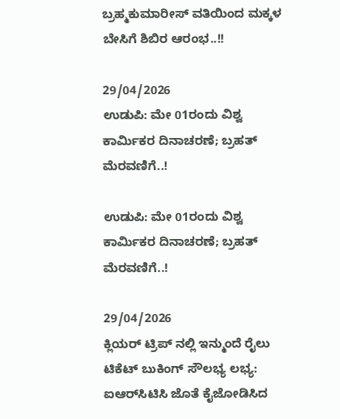ಬ್ರಹ್ಮಕುಮಾರೀಸ್ ವತಿಯಿಂದ ಮಕ್ಕಳ ಬೇಸಿಗೆ ಶಿಬಿರ ಆರಂಭ..!!

29/04/2026
ಉಡುಪಿ: ಮೇ 01ರಂದು ವಿಶ್ವ ಕಾರ್ಮಿಕರ ದಿನಾಚರಣೆ; ಬ್ರಹತ್ ಮೆರವಣಿಗೆ..!

ಉಡುಪಿ: ಮೇ 01ರಂದು ವಿಶ್ವ ಕಾರ್ಮಿಕರ ದಿನಾಚರಣೆ; ಬ್ರಹತ್ ಮೆರವಣಿಗೆ..!

29/04/2026
ಕ್ಲಿಯರ್‌ ಟ್ರಿಪ್‌ ನಲ್ಲಿ ಇನ್ಮುಂದೆ ರೈಲು ಟಿಕೆಟ್ ಬುಕಿಂಗ್ ಸೌಲಭ್ಯ ಲಭ್ಯ: ಐಆರ್‌ಸಿಟಿಸಿ ಜೊತೆ ಕೈಜೋಡಿಸಿದ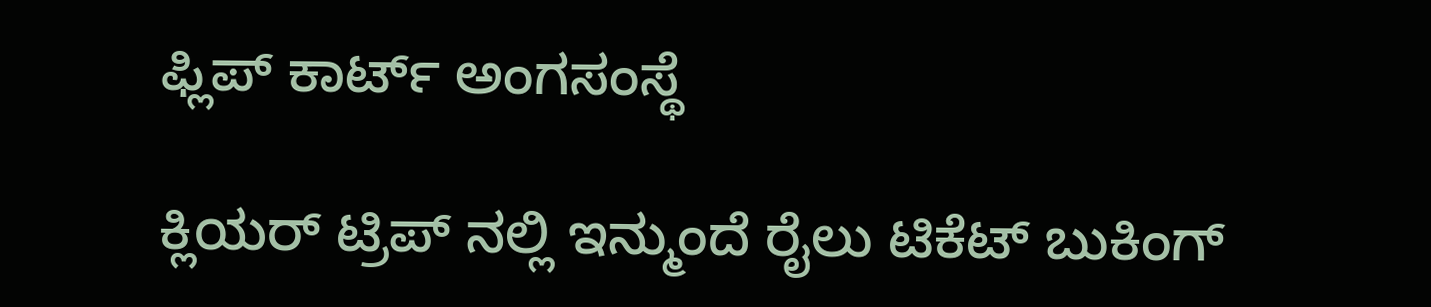ಫ್ಲಿಪ್‌ ಕಾರ್ಟ್ ಅಂಗಸಂಸ್ಥೆ

ಕ್ಲಿಯರ್‌ ಟ್ರಿಪ್‌ ನಲ್ಲಿ ಇನ್ಮುಂದೆ ರೈಲು ಟಿಕೆಟ್ ಬುಕಿಂಗ್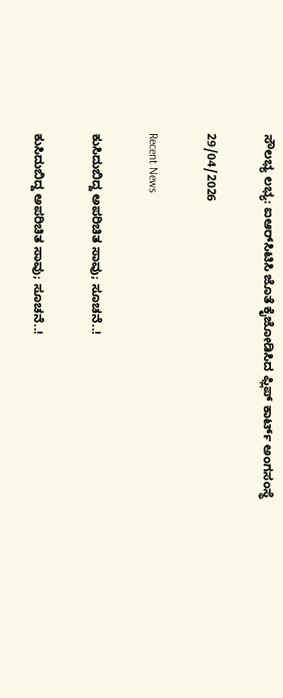ಸೌಲಭ್ಯ ಲಭ್ಯ: ಐಆರ್‌ಸಿಟಿಸಿ ಜೊತೆ ಕೈಜೋಡಿಸಿದ ಫ್ಲಿಪ್‌ ಕಾರ್ಟ್ ಅಂಗಸಂಸ್ಥೆ

29/04/2026

Recent News

ಕುಸಿದುಬಿದ್ದ ಅಪರಿಚಿತ ಸಾವು; ಸೂಚನೆ..!

ಕುಸಿದುಬಿದ್ದ ಅಪರಿಚಿತ ಸಾವು; ಸೂಚನೆ..!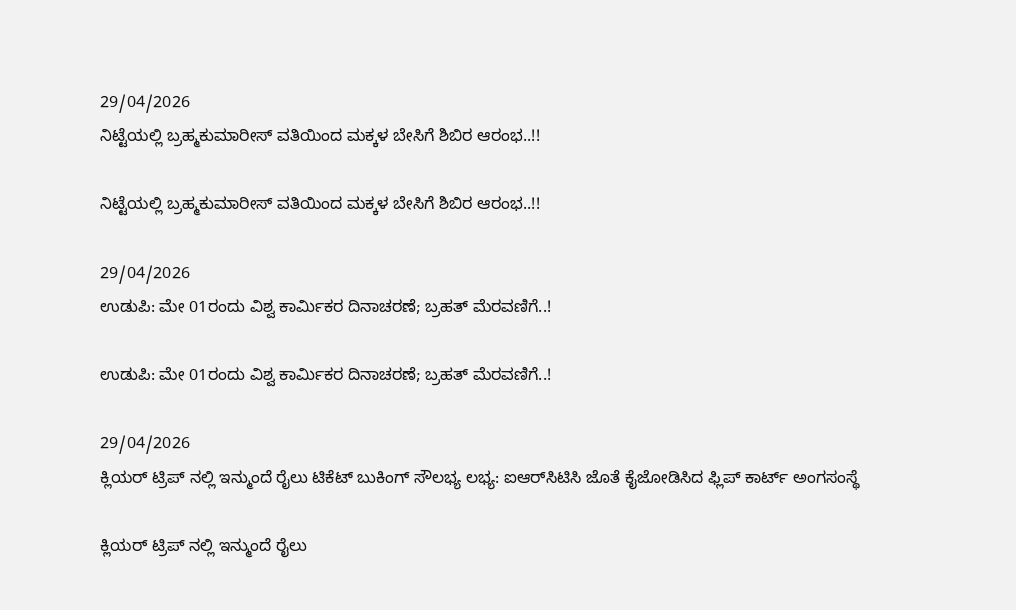29/04/2026
ನಿಟ್ಟೆಯಲ್ಲಿ ಬ್ರಹ್ಮಕುಮಾರೀಸ್ ವತಿಯಿಂದ ಮಕ್ಕಳ ಬೇಸಿಗೆ ಶಿಬಿರ ಆರಂಭ..!!

ನಿಟ್ಟೆಯಲ್ಲಿ ಬ್ರಹ್ಮಕುಮಾರೀಸ್ ವತಿಯಿಂದ ಮಕ್ಕಳ ಬೇಸಿಗೆ ಶಿಬಿರ ಆರಂಭ..!!

29/04/2026
ಉಡುಪಿ: ಮೇ 01ರಂದು ವಿಶ್ವ ಕಾರ್ಮಿಕರ ದಿನಾಚರಣೆ; ಬ್ರಹತ್ ಮೆರವಣಿಗೆ..!

ಉಡುಪಿ: ಮೇ 01ರಂದು ವಿಶ್ವ ಕಾರ್ಮಿಕರ ದಿನಾಚರಣೆ; ಬ್ರಹತ್ ಮೆರವಣಿಗೆ..!

29/04/2026
ಕ್ಲಿಯರ್‌ ಟ್ರಿಪ್‌ ನಲ್ಲಿ ಇನ್ಮುಂದೆ ರೈಲು ಟಿಕೆಟ್ ಬುಕಿಂಗ್ ಸೌಲಭ್ಯ ಲಭ್ಯ: ಐಆರ್‌ಸಿಟಿಸಿ ಜೊತೆ ಕೈಜೋಡಿಸಿದ ಫ್ಲಿಪ್‌ ಕಾರ್ಟ್ ಅಂಗಸಂಸ್ಥೆ

ಕ್ಲಿಯರ್‌ ಟ್ರಿಪ್‌ ನಲ್ಲಿ ಇನ್ಮುಂದೆ ರೈಲು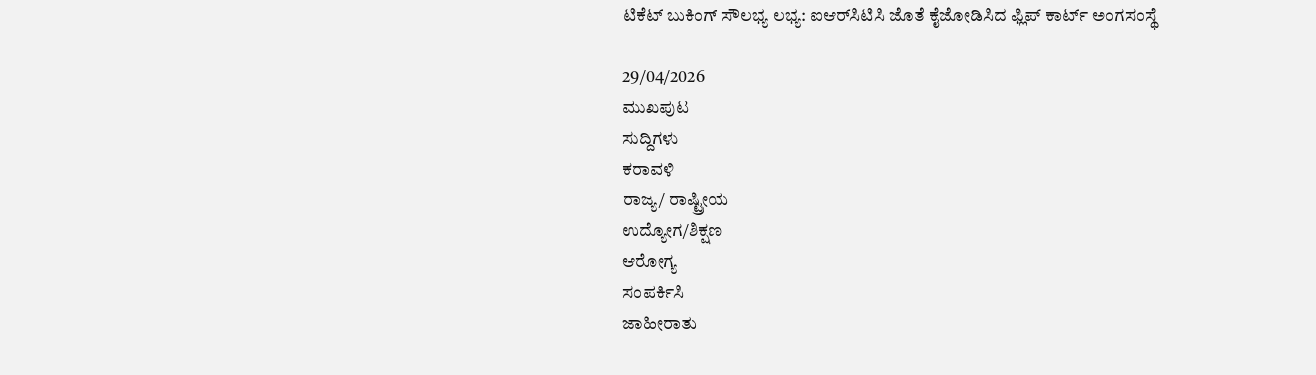ಟಿಕೆಟ್ ಬುಕಿಂಗ್ ಸೌಲಭ್ಯ ಲಭ್ಯ: ಐಆರ್‌ಸಿಟಿಸಿ ಜೊತೆ ಕೈಜೋಡಿಸಿದ ಫ್ಲಿಪ್‌ ಕಾರ್ಟ್ ಅಂಗಸಂಸ್ಥೆ

29/04/2026
ಮುಖಪುಟ
ಸುದ್ದಿಗಳು
ಕರಾವಳಿ
ರಾಜ್ಯ/ ರಾಷ್ಟ್ರೀಯ
ಉದ್ಯೋಗ/ಶಿಕ್ಷಣ
ಆರೋಗ್ಯ
ಸಂಪರ್ಕಿಸಿ
ಜಾಹೀರಾತು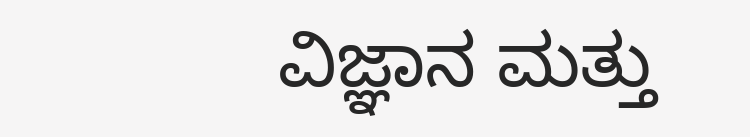ವಿಜ್ಞಾನ ಮತ್ತು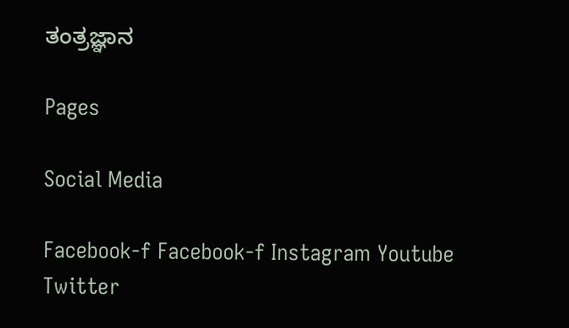ತಂತ್ರಜ್ಞಾನ

Pages

Social Media

Facebook-f Facebook-f Instagram Youtube Twitter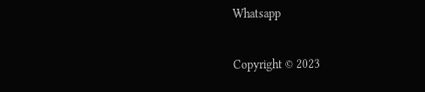Whatsapp

Copyright © 2023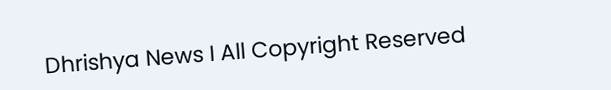Dhrishya News I All Copyright Reserved